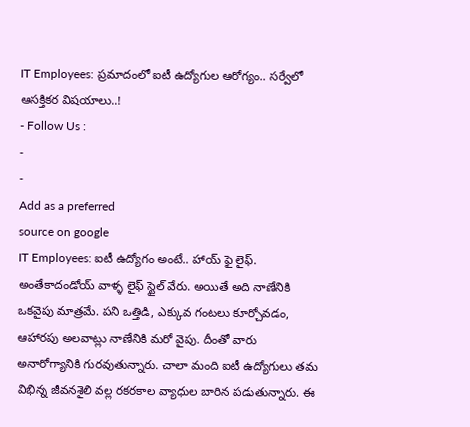IT Employees: ప్రమాదంలో ఐటీ ఉద్యోగుల ఆరోగ్యం.. సర్వేలో ఆసక్తికర విషయాలు..!
- Follow Us :
-
-
Add as a preferred
source on google
IT Employees: ఐటీ ఉద్యోగం అంటే.. హాయ్ ఫై లైఫ్. అంతేకాదండోయ్ వాళ్ళ లైఫ్ స్టైల్ వేరు. అయితే అది నాణేనికి ఒకవైపు మాత్రమే. పని ఒత్తిడి, ఎక్కువ గంటలు కూర్చోవడం, ఆహారపు అలవాట్లు నాణేనికి మరో వైపు. దీంతో వారు అనారోగ్యానికి గురవుతున్నారు. చాలా మంది ఐటీ ఉద్యోగులు తమ విభిన్న జీవనశైలి వల్ల రకరకాల వ్యాధుల బారిన పడుతున్నారు. ఈ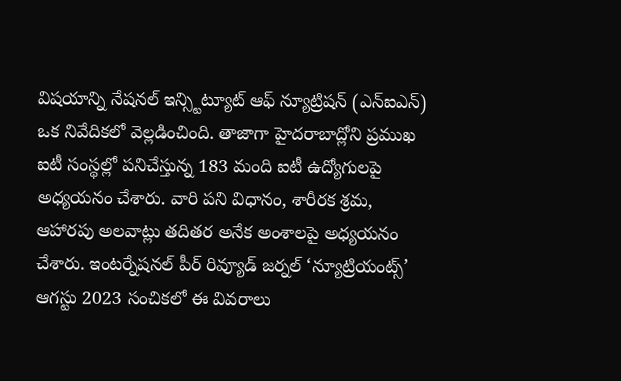విషయాన్ని నేషనల్ ఇన్స్టిట్యూట్ ఆఫ్ న్యూట్రిషన్ (ఎన్ఐఎన్) ఒక నివేదికలో వెల్లడించింది. తాజాగా హైదరాబాద్లోని ప్రముఖ ఐటీ సంస్థల్లో పనిచేస్తున్న 183 మంది ఐటీ ఉద్యోగులపై అధ్యయనం చేశారు. వారి పని విధానం, శారీరక శ్రమ, ఆహారపు అలవాట్లు తదితర అనేక అంశాలపై అధ్యయనం చేశారు. ఇంటర్నేషనల్ పీర్ రివ్యూడ్ జర్నల్ ‘న్యూట్రియంట్స్’ ఆగస్టు 2023 సంచికలో ఈ వివరాలు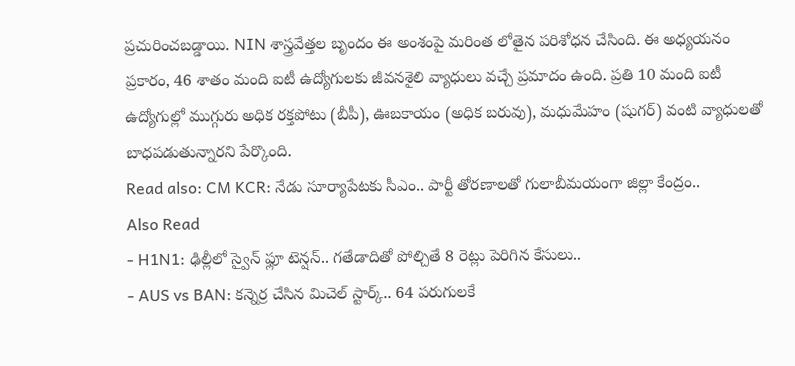ప్రచురించబడ్డాయి. NIN శాస్త్రవేత్తల బృందం ఈ అంశంపై మరింత లోతైన పరిశోధన చేసింది. ఈ అధ్యయనం ప్రకారం, 46 శాతం మంది ఐటీ ఉద్యోగులకు జీవనశైలి వ్యాధులు వచ్చే ప్రమాదం ఉంది. ప్రతి 10 మంది ఐటీ ఉద్యోగుల్లో ముగ్గురు అధిక రక్తపోటు (బీపీ), ఊబకాయం (అధిక బరువు), మధుమేహం (షుగర్) వంటి వ్యాధులతో బాధపడుతున్నారని పేర్కొంది.
Read also: CM KCR: నేడు సూర్యాపేటకు సీఎం.. పార్టీ తోరణాలతో గులాబీమయంగా జిల్లా కేంద్రం..
Also Read
- H1N1: ఢిల్లీలో స్వైన్ ఫ్లూ టెన్షన్.. గతేడాదితో పోల్చితే 8 రెట్లు పెరిగిన కేసులు..
- AUS vs BAN: కన్నెర్ర చేసిన మిచెల్ స్టార్క్.. 64 పరుగులకే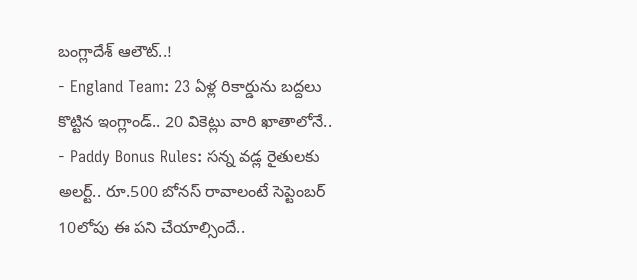బంగ్లాదేశ్ ఆలౌట్..!
- England Team: 23 ఏళ్ల రికార్డును బద్దలు కొట్టిన ఇంగ్లాండ్.. 20 వికెట్లు వారి ఖాతాలోనే..
- Paddy Bonus Rules: సన్న వడ్ల రైతులకు అలర్ట్.. రూ.500 బోనస్ రావాలంటే సెప్టెంబర్ 10లోపు ఈ పని చేయాల్సిందే..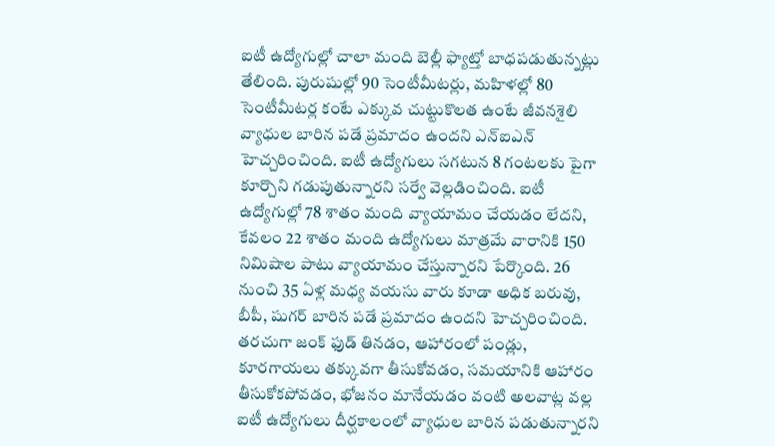ఐటీ ఉద్యోగుల్లో చాలా మంది బెల్లీ ఫ్యాట్తో బాధపడుతున్నట్లు తేలింది. పురుషుల్లో 90 సెంటీమీటర్లు, మహిళల్లో 80 సెంటీమీటర్ల కంటే ఎక్కువ చుట్టుకొలత ఉంటే జీవనశైలి వ్యాధుల బారిన పడే ప్రమాదం ఉందని ఎన్ఐఎన్ హెచ్చరించింది. ఐటీ ఉద్యోగులు సగటున 8 గంటలకు పైగా కూర్చొని గడుపుతున్నారని సర్వే వెల్లడించింది. ఐటీ ఉద్యోగుల్లో 78 శాతం మంది వ్యాయామం చేయడం లేదని, కేవలం 22 శాతం మంది ఉద్యోగులు మాత్రమే వారానికి 150 నిమిషాల పాటు వ్యాయామం చేస్తున్నారని పేర్కొంది. 26 నుంచి 35 ఏళ్ల మధ్య వయసు వారు కూడా అధిక బరువు, బీపీ, షుగర్ బారిన పడే ప్రమాదం ఉందని హెచ్చరించింది. తరచుగా జంక్ ఫుడ్ తినడం, ఆహారంలో పండ్లు, కూరగాయలు తక్కువగా తీసుకోవడం, సమయానికి ఆహారం తీసుకోకపోవడం, భోజనం మానేయడం వంటి అలవాట్ల వల్ల ఐటీ ఉద్యోగులు దీర్ఘకాలంలో వ్యాధుల బారిన పడుతున్నారని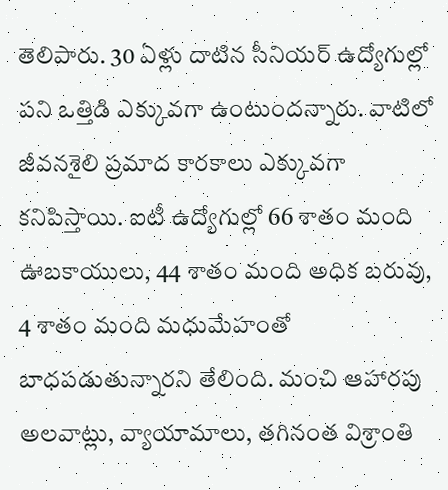తెలిపారు. 30 ఏళ్లు దాటిన సీనియర్ ఉద్యోగుల్లో పని ఒత్తిడి ఎక్కువగా ఉంటుందన్నారు. వాటిలో జీవనశైలి ప్రమాద కారకాలు ఎక్కువగా కనిపిస్తాయి. ఐటీ ఉద్యోగుల్లో 66 శాతం మంది ఊబకాయులు, 44 శాతం మంది అధిక బరువు, 4 శాతం మంది మధుమేహంతో బాధపడుతున్నారని తేలింది. మంచి ఆహారపు అలవాట్లు, వ్యాయామాలు, తగినంత విశ్రాంతి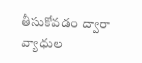తీసుకోవడం ద్వారా వ్యాధుల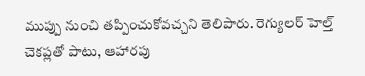ముప్పు నుంచి తప్పించుకోవచ్చని తెలిపారు. రెగ్యులర్ హెల్త్ చెకప్లతో పాటు, ఆహారపు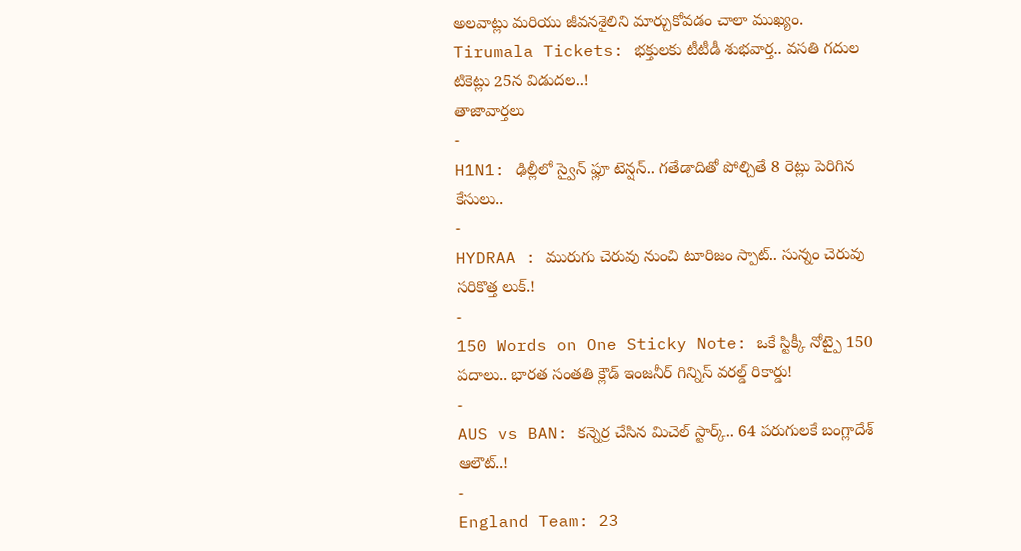అలవాట్లు మరియు జీవనశైలిని మార్చుకోవడం చాలా ముఖ్యం.
Tirumala Tickets: భక్తులకు టీటీడీ శుభవార్త.. వసతి గదుల టికెట్లు 25న విడుదల..!
తాజావార్తలు
-
H1N1: ఢిల్లీలో స్వైన్ ఫ్లూ టెన్షన్.. గతేడాదితో పోల్చితే 8 రెట్లు పెరిగిన కేసులు..
-
HYDRAA : మురుగు చెరువు నుంచి టూరిజం స్పాట్.. సున్నం చెరువు సరికొత్త లుక్.!
-
150 Words on One Sticky Note: ఒకే స్టిక్కీ నోట్పై 150 పదాలు.. భారత సంతతి క్లౌడ్ ఇంజనీర్ గిన్నిస్ వరల్డ్ రికార్డు!
-
AUS vs BAN: కన్నెర్ర చేసిన మిచెల్ స్టార్క్.. 64 పరుగులకే బంగ్లాదేశ్ ఆలౌట్..!
-
England Team: 23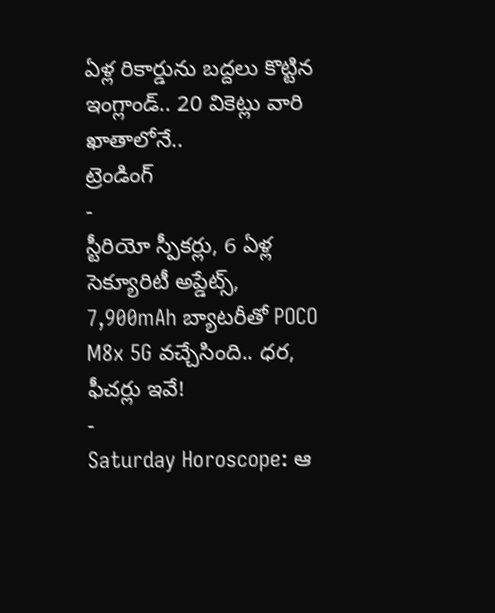ఏళ్ల రికార్డును బద్దలు కొట్టిన ఇంగ్లాండ్.. 20 వికెట్లు వారి ఖాతాలోనే..
ట్రెండింగ్
-
స్టీరియో స్పీకర్లు, 6 ఏళ్ల సెక్యూరిటీ అప్డేట్స్, 7,900mAh బ్యాటరీతో POCO M8x 5G వచ్చేసింది.. ధర, ఫీచర్లు ఇవే!
-
Saturday Horoscope: ఆ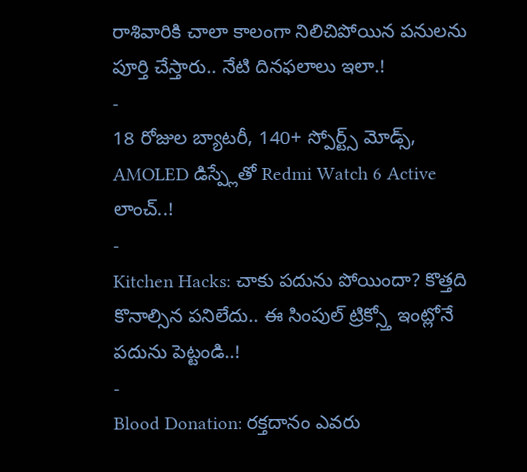రాశివారికి చాలా కాలంగా నిలిచిపోయిన పనులను పూర్తి చేస్తారు.. నేటి దినఫలాలు ఇలా.!
-
18 రోజుల బ్యాటరీ, 140+ స్పోర్ట్స్ మోడ్స్, AMOLED డిస్ప్లేతో Redmi Watch 6 Active లాంచ్..!
-
Kitchen Hacks: చాకు పదును పోయిందా? కొత్తది కొనాల్సిన పనిలేదు.. ఈ సింపుల్ ట్రిక్స్తో ఇంట్లోనే పదును పెట్టండి..!
-
Blood Donation: రక్తదానం ఎవరు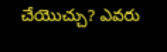చేయొచ్చు? ఎవరు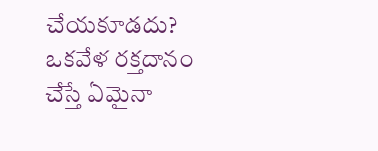చేయకూడదు? ఒకవేళ రక్తదానం చేస్తే ఏమైనా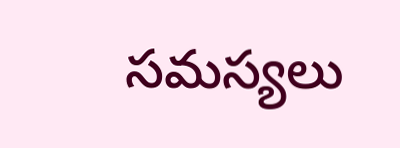సమస్యలు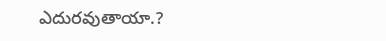ఎదురవుతాయా.?